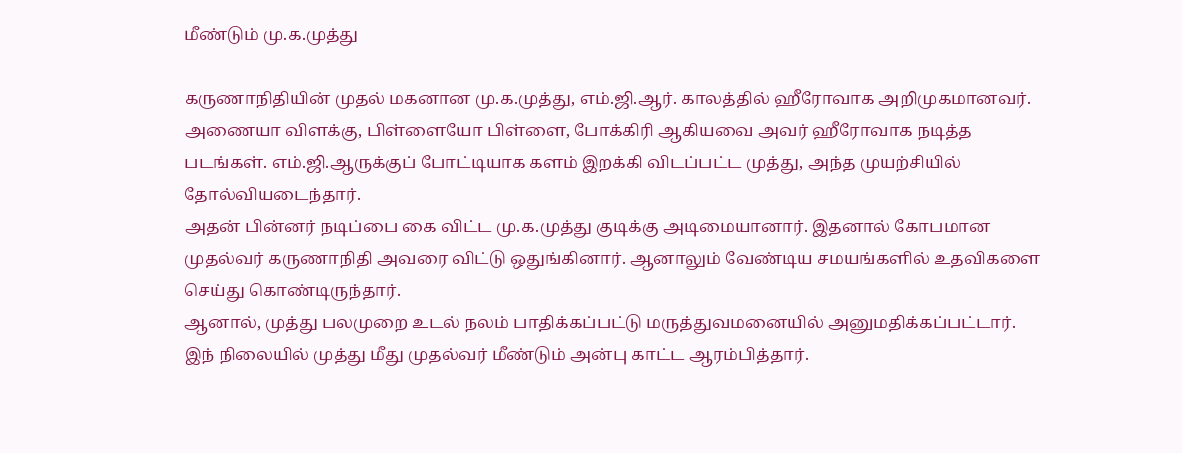மீண்டும் மு.க.முத்து

கருணாநிதியின் முதல் மகனான மு.க.முத்து, எம்.ஜி.ஆர். காலத்தில் ஹீரோவாக அறிமுகமானவர். அணையா விளக்கு, பிள்ளையோ பிள்ளை, போக்கிரி ஆகியவை அவர் ஹீரோவாக நடித்த படங்கள். எம்.ஜி.ஆருக்குப் போட்டியாக களம் இறக்கி விடப்பட்ட முத்து, அந்த முயற்சியில் தோல்வியடைந்தார்.
அதன் பின்னர் நடிப்பை கை விட்ட மு.க.முத்து குடிக்கு அடிமையானார். இதனால் கோபமான முதல்வர் கருணாநிதி அவரை விட்டு ஒதுங்கினார். ஆனாலும் வேண்டிய சமயங்களில் உதவிகளை செய்து கொண்டிருந்தார்.
ஆனால், முத்து பலமுறை உடல் நலம் பாதிக்கப்பட்டு மருத்துவமனையில் அனுமதிக்கப்பட்டார்.
இந் நிலையில் முத்து மீது முதல்வர் மீண்டும் அன்பு காட்ட ஆரம்பித்தார்.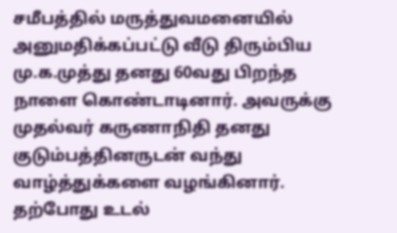சமீபத்தில் மருத்துவமனையில் அனுமதிக்கப்பட்டு வீடு திரும்பிய மு.க.முத்து தனது 60வது பிறந்த நாளை கொண்டாடினார். அவருக்கு முதல்வர் கருணாநிதி தனது குடும்பத்தினருடன் வந்து வாழ்த்துக்களை வழங்கினார்.
தற்போது உடல்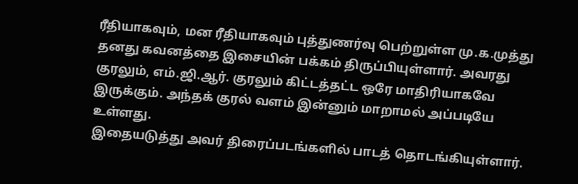ரீதியாகவும், மன ரீதியாகவும் புத்துணர்வு பெற்றுள்ள மு.க.முத்து தனது கவனத்தை இசையின் பக்கம் திருப்பியுள்ளார். அவரது குரலும், எம்.ஜி.ஆர். குரலும் கிட்டத்தட்ட ஒரே மாதிரியாகவே இருக்கும். அந்தக் குரல் வளம் இன்னும் மாறாமல் அப்படியே உள்ளது.
இதையடுத்து அவர் திரைப்படங்களில் பாடத் தொடங்கியுள்ளார்.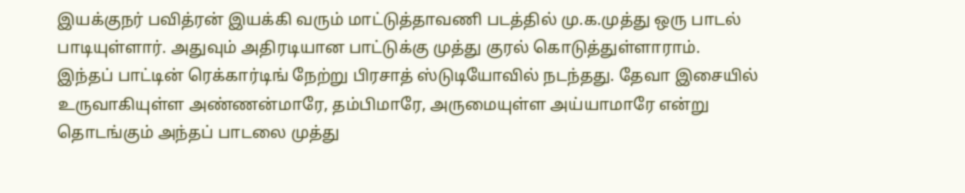இயக்குநர் பவித்ரன் இயக்கி வரும் மாட்டுத்தாவணி படத்தில் மு.க.முத்து ஒரு பாடல் பாடியுள்ளார். அதுவும் அதிரடியான பாட்டுக்கு முத்து குரல் கொடுத்துள்ளாராம்.
இந்தப் பாட்டின் ரெக்கார்டிங் நேற்று பிரசாத் ஸ்டுடியோவில் நடந்தது. தேவா இசையில் உருவாகியுள்ள அண்ணன்மாரே, தம்பிமாரே, அருமையுள்ள அய்யாமாரே என்று தொடங்கும் அந்தப் பாடலை முத்து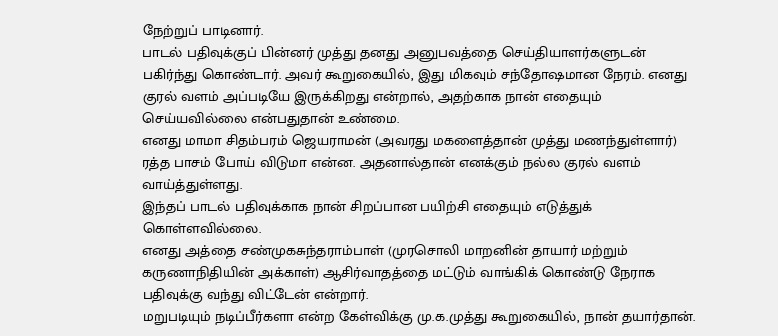நேற்றுப் பாடினார்.
பாடல் பதிவுக்குப் பின்னர் முத்து தனது அனுபவத்தை செய்தியாளர்களுடன் பகிர்ந்து கொண்டார். அவர் கூறுகையில், இது மிகவும் சந்தோஷமான நேரம். எனது குரல் வளம் அப்படியே இருக்கிறது என்றால், அதற்காக நான் எதையும் செய்யவில்லை என்பதுதான் உண்மை.
எனது மாமா சிதம்பரம் ஜெயராமன் (அவரது மகளைத்தான் முத்து மணந்துள்ளார்) ரத்த பாசம் போய் விடுமா என்ன. அதனால்தான் எனக்கும் நல்ல குரல் வளம் வாய்த்துள்ளது.
இந்தப் பாடல் பதிவுக்காக நான் சிறப்பான பயிற்சி எதையும் எடுத்துக் கொள்ளவில்லை.
எனது அத்தை சண்முகசுந்தராம்பாள் (முரசொலி மாறனின் தாயார் மற்றும் கருணாநிதியின் அக்காள்) ஆசிர்வாதத்தை மட்டும் வாங்கிக் கொண்டு நேராக பதிவுக்கு வந்து விட்டேன் என்றார்.
மறுபடியும் நடிப்பீர்களா என்ற கேள்விக்கு மு.க.முத்து கூறுகையில், நான் தயார்தான்.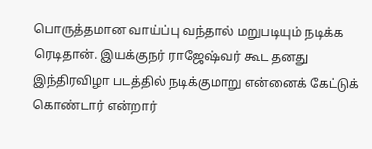பொருத்தமான வாய்ப்பு வந்தால் மறுபடியும் நடிக்க ரெடிதான். இயக்குநர் ராஜேஷ்வர் கூட தனது இந்திரவிழா படத்தில் நடிக்குமாறு என்னைக் கேட்டுக் கொண்டார் என்றார்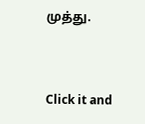முத்து.


Click it and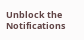Unblock the Notifications